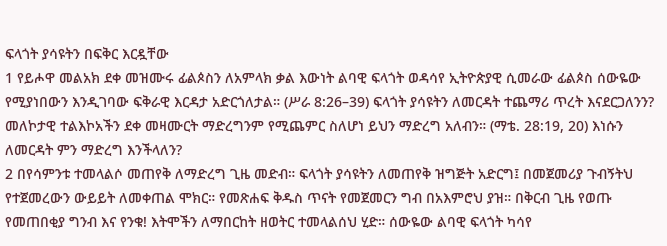ፍላጎት ያሳዩትን በፍቅር እርዷቸው
1 የይሖዋ መልአክ ደቀ መዝሙሩ ፊልጶስን ለአምላክ ቃል እውነት ልባዊ ፍላጎት ወዳሳየ ኢትዮጵያዊ ሲመራው ፊልጶስ ሰውዬው የሚያነበውን እንዲገባው ፍቅራዊ እርዳታ አድርጎለታል። (ሥራ 8:26–39) ፍላጎት ያሳዩትን ለመርዳት ተጨማሪ ጥረት እናደርጋለንን? መለኮታዊ ተልእኮአችን ደቀ መዛሙርት ማድረግንም የሚጨምር ስለሆነ ይህን ማድረግ አለብን። (ማቴ. 28:19, 20) እነሱን ለመርዳት ምን ማድረግ እንችላለን?
2 በየሳምንቱ ተመላልሶ መጠየቅ ለማድረግ ጊዜ መድብ። ፍላጎት ያሳዩትን ለመጠየቅ ዝግጅት አድርግ፤ በመጀመሪያ ጉብኝትህ የተጀመረውን ውይይት ለመቀጠል ሞክር። የመጽሐፍ ቅዱስ ጥናት የመጀመርን ግብ በአእምሮህ ያዝ። በቅርብ ጊዜ የወጡ የመጠበቂያ ግንብ እና የንቁ! እትሞችን ለማበርከት ዘወትር ተመላልሰህ ሂድ። ሰውዬው ልባዊ ፍላጎት ካሳየ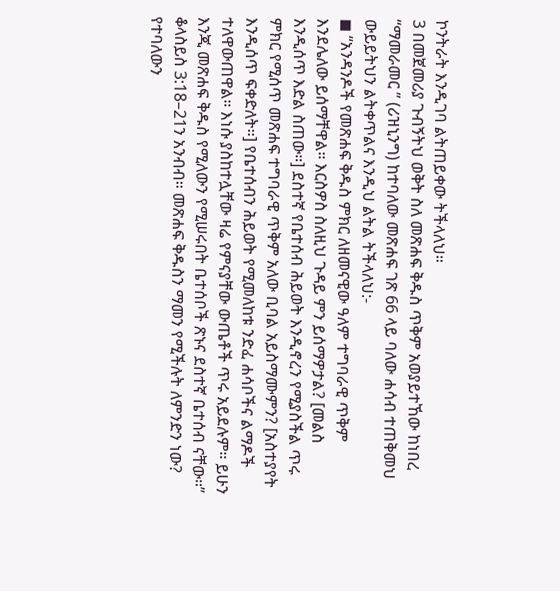ኮንትራት እንዲገባ ልትጠይቀው ትችላለህ።
3 በመጀመሪያ ጉብኝትህ ወቅት ስለ መጽሐፍ ቅዱስ ጥቅም አወያይተኸው ከነበረ “ማመራመር ” (ሪዝኒንግ) ከተባለው መጽሐፍ ገጽ 66 ላይ ባለው ሐሳብ ተጠቅመህ ውይይትህን ልትቀጥልና እንዲህ ልትል ትችላለህ:-
◼ “አንዳንዶች የመጽሐፍ ቅዱስ ምክር ለዘመናዊው ዓለም ተግባራዊ ጥቅም እንደሌለው ይሰማቸዋል። እርስዎስ ስለዚህ ጉዳይ ምን ይሰማዎታል? [መልስ እንዲሰጥ እድል ስጠው።] ደስተኛ የቤተሰብ ሕይወት እንዲኖረን የሚያስችል ጥሩ ምክር የሚሰጥ መጽሐፍ ተግባራዊ ጥቅም አለው ቢባል አይስማሙምን? [አስተያየት እንዲሰጥ ፍቀድለት።] የቤተሰብን ሕይወት የሚመለከቱ ንድፈ ሐሳቦችና ልማዶች ተለዋውጠዋል። እነሱ ያስከተሏቸው ዛሬ የምናያቸው ውጤቶች ጥሩ አይደሉም። ይሁን እንጂ መጽሐፍ ቅዱስ የሚለውን የሚሠሩበት ቤተሰቦች ጽኑና ደስተኛ ቤተሰብ ናቸው።” ቆላስይስ 3:18–21ን አንብብ። መጽሐፍ ቅዱስን ማመን የሚችሉት ለምንድን ነው? የተባለውን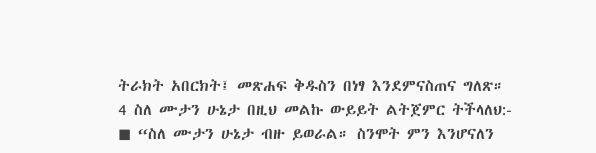ትራክት አበርክት፤ መጽሐፍ ቅዱስን በነፃ እንደምናስጠና ግለጽ።
4 ስለ ሙታን ሁኔታ በዚህ መልኩ ውይይት ልትጀምር ትችላለህ:-
◼ “ስለ ሙታን ሁኔታ ብዙ ይወራል። ስንሞት ምን እንሆናለን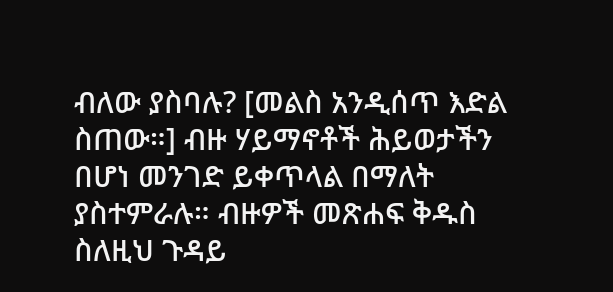ብለው ያስባሉ? [መልስ አንዲሰጥ እድል ስጠው።] ብዙ ሃይማኖቶች ሕይወታችን በሆነ መንገድ ይቀጥላል በማለት ያስተምራሉ። ብዙዎች መጽሐፍ ቅዱስ ስለዚህ ጉዳይ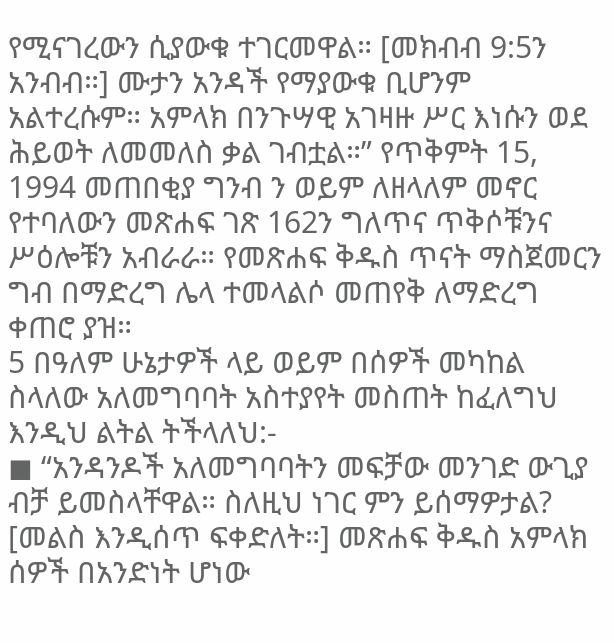የሚናገረውን ሲያውቁ ተገርመዋል። [መክብብ 9:5ን አንብብ።] ሙታን አንዳች የማያውቁ ቢሆንም አልተረሱም። አምላክ በንጉሣዊ አገዛዙ ሥር እነሱን ወደ ሕይወት ለመመለስ ቃል ገብቷል።” የጥቅምት 15, 1994 መጠበቂያ ግንብ ን ወይም ለዘላለም መኖር የተባለውን መጽሐፍ ገጽ 162ን ግለጥና ጥቅሶቹንና ሥዕሎቹን አብራራ። የመጽሐፍ ቅዱስ ጥናት ማስጀመርን ግብ በማድረግ ሌላ ተመላልሶ መጠየቅ ለማድረግ ቀጠሮ ያዝ።
5 በዓለም ሁኔታዎች ላይ ወይም በሰዎች መካከል ስላለው አለመግባባት አስተያየት መስጠት ከፈለግህ እንዲህ ልትል ትችላለህ:-
◼ “አንዳንዶች አለመግባባትን መፍቻው መንገድ ውጊያ ብቻ ይመስላቸዋል። ስለዚህ ነገር ምን ይሰማዎታል? [መልስ እንዲሰጥ ፍቀድለት።] መጽሐፍ ቅዱስ አምላክ ሰዎች በአንድነት ሆነው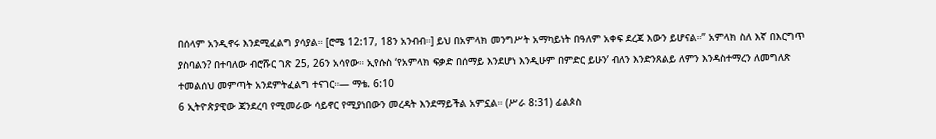በሰላም አንዲኖሩ እንደሚፈልግ ያሳያል። [ሮሜ 12:17, 18ን አንብብ።] ይህ በአምላክ መንግሥት አማካይነት በዓለም አቀፍ ደረጃ እውን ይሆናል።” አምላክ ስለ እኛ በእርግጥ ያስባልን? በተባለው ብሮሹር ገጽ 25, 26ን አሳየው። ኢየሱስ ‘የአምላክ ፍቃድ በሰማይ እንደሆነ እንዲሁም በምድር ይሁን’ ብለን እንድንጸልይ ለምን እንዳስተማረን ለመግለጽ ተመልሰህ መምጣት አንደምትፈልግ ተናገር።— ማቴ. 6:10
6 ኢትዮጵያዊው ጃንደረባ የሚመራው ሳይኖር የሚያነበውን መረዳት እንደማይችል አምኗል። (ሥራ 8:31) ፊልጶስ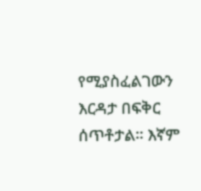የሚያስፈልገውን እርዳታ በፍቅር ሰጥቶታል። እኛም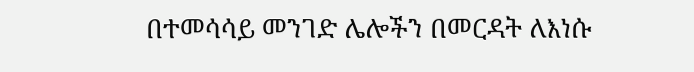በተመሳሳይ መንገድ ሌሎችን በመርዳት ለእነሱ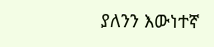ያለንን እውነተኛ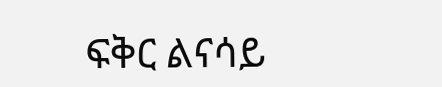ፍቅር ልናሳይ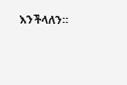እንችላለን።